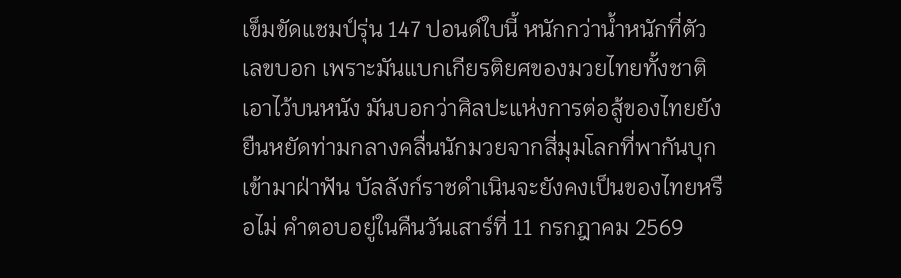เข็มขัดแชมป์รุ่น 147 ปอนด์ใบนี้ หนักกว่าน้ำหนักที่ตัวเลขบอก เพราะมันแบกเกียรติยศของมวยไทยทั้งชาติเอาไว้บนหนัง มันบอกว่าศิลปะแห่งการต่อสู้ของไทยยังยืนหยัดท่ามกลางคลื่นนักมวยจากสี่มุมโลกที่พากันบุกเข้ามาฝ่าฟัน บัลลังก์ราชดำเนินจะยังคงเป็นของไทยหรือไม่ คำตอบอยู่ในคืนวันเสาร์ที่ 11 กรกฎาคม 2569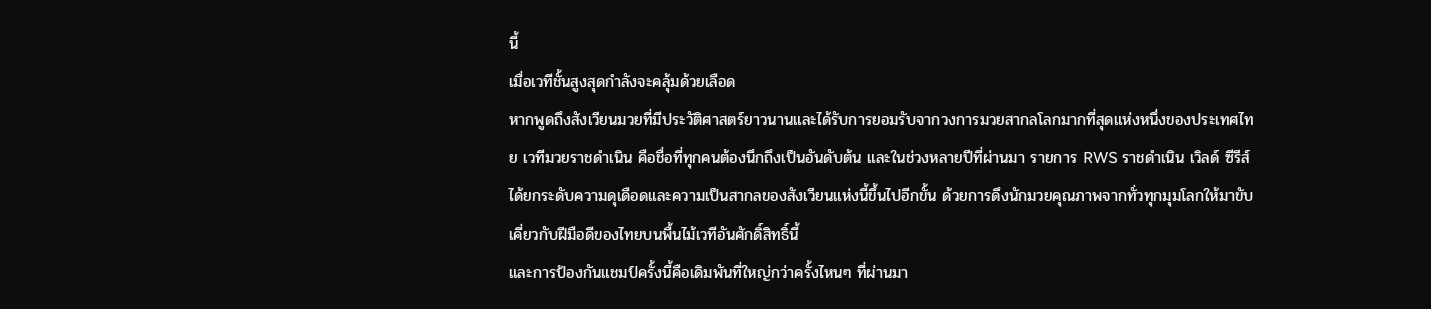นี้
เมื่อเวทีชั้นสูงสุดกำลังจะคลุ้มด้วยเลือด
หากพูดถึงสังเวียนมวยที่มีประวัติศาสตร์ยาวนานและได้รับการยอมรับจากวงการมวยสากลโลกมากที่สุดแห่งหนึ่งของประเทศไทย เวทีมวยราชดำเนิน คือชื่อที่ทุกคนต้องนึกถึงเป็นอันดับต้น และในช่วงหลายปีที่ผ่านมา รายการ RWS ราชดำเนิน เวิลด์ ซีรีส์ ได้ยกระดับความดุเดือดและความเป็นสากลของสังเวียนแห่งนี้ขึ้นไปอีกขั้น ด้วยการดึงนักมวยคุณภาพจากทั่วทุกมุมโลกให้มาขับเคี่ยวกับฝีมือดีของไทยบนพื้นไม้เวทีอันศักดิ์สิทธิ์นี้
และการป้องกันแชมป์ครั้งนี้คือเดิมพันที่ใหญ่กว่าครั้งไหนๆ ที่ผ่านมา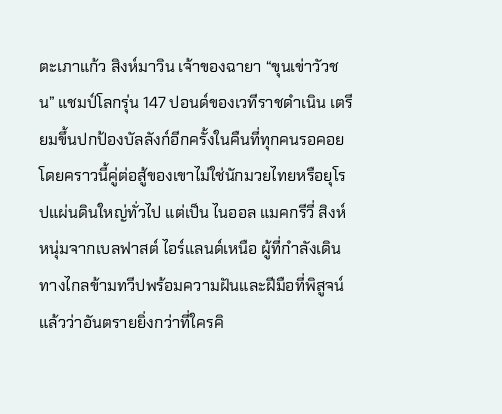ตะเภาแก้ว สิงห์มาวิน เจ้าของฉายา “ขุนเข่าวัวชน” แชมป์โลกรุ่น 147 ปอนด์ของเวทีราชดำเนิน เตรียมขึ้นปกป้องบัลลังก์อีกครั้งในคืนที่ทุกคนรอคอย โดยคราวนี้คู่ต่อสู้ของเขาไม่ใช่นักมวยไทยหรือยุโรปแผ่นดินใหญ่ทั่วไป แต่เป็น ไนออล แมคกรีวี่ สิงห์หนุ่มจากเบลฟาสต์ ไอร์แลนด์เหนือ ผู้ที่กำลังเดินทางไกลข้ามทวีปพร้อมความฝันและฝีมือที่พิสูจน์แล้วว่าอันตรายยิ่งกว่าที่ใครคิ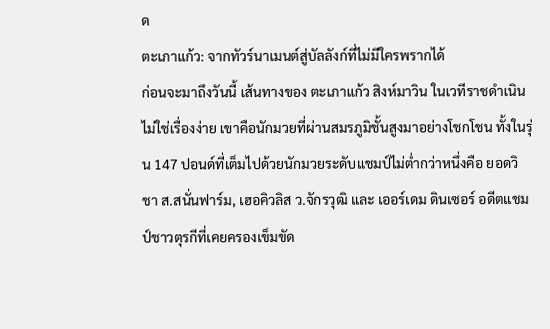ด
ตะเภาแก้ว: จากทัวร์นาเมนต์สู่บัลลังก์ที่ไม่มีใครพรากได้
ก่อนจะมาถึงวันนี้ เส้นทางของ ตะเภาแก้ว สิงห์มาวิน ในเวทีราชดำเนินไม่ใช่เรื่องง่าย เขาคือนักมวยที่ผ่านสมรภูมิชั้นสูงมาอย่างโชกโชน ทั้งในรุ่น 147 ปอนด์ที่เต็มไปด้วยนักมวยระดับแชมป์ไม่ต่ำกว่าหนึ่งคือ ยอดวิชา ส.สนั่นฟาร์ม, เฮอคิวลิส ว.จักรวุฒิ และ เออร์เดม ดินเซอร์ อดีตแชมป์ชาวตุรกีที่เคยครองเข็มขัด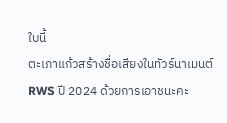ใบนี้
ตะเภาแก้วสร้างชื่อเสียงในทัวร์นาเมนต์ RWS ปี 2024 ด้วยการเอาชนะคะ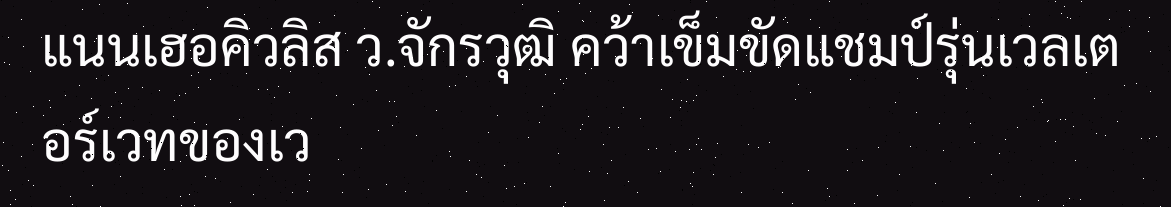แนนเฮอคิวลิส ว.จักรวุฒิ คว้าเข็มขัดแชมป์รุ่นเวลเตอร์เวทของเว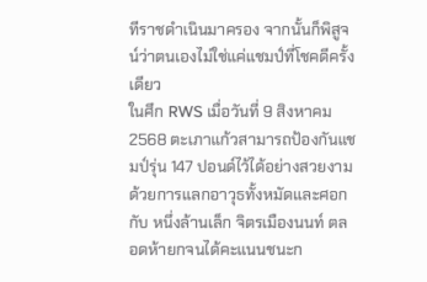ทีราชดำเนินมาครอง จากนั้นก็พิสูจน์ว่าตนเองไม่ใช่แค่แชมป์ที่โชคดีครั้งเดียว
ในศึก RWS เมื่อวันที่ 9 สิงหาคม 2568 ตะเภาแก้วสามารถป้องกันแชมป์รุ่น 147 ปอนด์ไว้ได้อย่างสวยงาม ด้วยการแลกอาวุธทั้งหมัดและศอกกับ หนึ่งล้านเล็ก จิตรเมืองนนท์ ตลอดห้ายกจนได้คะแนนชนะก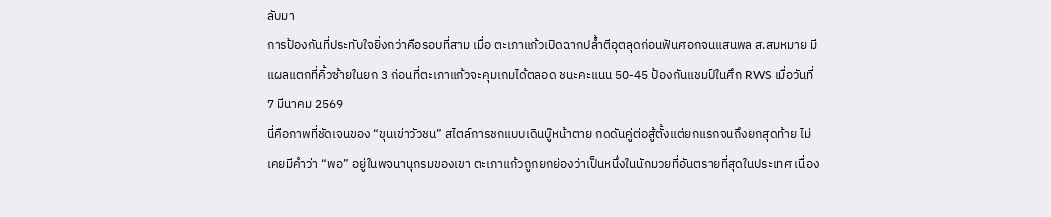ลับมา
การป้องกันที่ประทับใจยิ่งกว่าคือรอบที่สาม เมื่อ ตะเภาแก้วเปิดฉากปล้ำตีอุตลุดก่อนฟันศอกจนแสนพล ส.สมหมาย มีแผลแตกที่คิ้วซ้ายในยก 3 ก่อนที่ตะเภาแก้วจะคุมเกมได้ตลอด ชนะคะแนน 50-45 ป้องกันแชมป์ในศึก RWS เมื่อวันที่ 7 มีนาคม 2569
นี่คือภาพที่ชัดเจนของ “ขุนเข่าวัวชน” สไตล์การชกแบบเดินบู๊หน้าตาย กดดันคู่ต่อสู้ตั้งแต่ยกแรกจนถึงยกสุดท้าย ไม่เคยมีคำว่า “พอ” อยู่ในพจนานุกรมของเขา ตะเภาแก้วถูกยกย่องว่าเป็นหนึ่งในนักมวยที่อันตรายที่สุดในประเทศ เนื่อง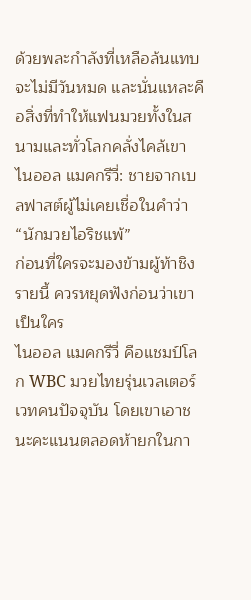ด้วยพละกำลังที่เหลือล้นแทบจะไม่มีวันหมด และนั่นแหละคือสิ่งที่ทำให้แฟนมวยทั้งในสนามและทั่วโลกคลั่งไคล้เขา
ไนออล แมคกรีวี่: ชายจากเบลฟาสต์ผู้ไม่เคยเชื่อในคำว่า “นักมวยไอริชแพ้”
ก่อนที่ใครจะมองข้ามผู้ท้าชิงรายนี้ ควรหยุดฟังก่อนว่าเขาเป็นใคร
ไนออล แมคกรีวี่ คือแชมป์โลก WBC มวยไทยรุ่นเวลเตอร์เวทคนปัจจุบัน โดยเขาเอาชนะคะแนนตลอดห้ายกในกา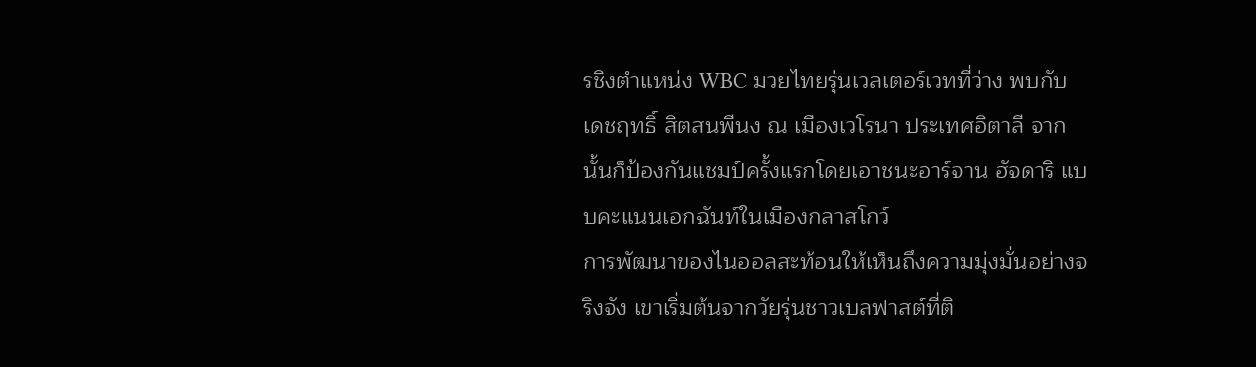รชิงตำแหน่ง WBC มวยไทยรุ่นเวลเตอร์เวทที่ว่าง พบกับ เดชฤทธิ์ สิตสนพีนง ณ เมืองเวโรนา ประเทศอิตาลี จากนั้นก็ป้องกันแชมป์ครั้งแรกโดยเอาชนะอาร์จาน ฮัจดาริ แบบคะแนนเอกฉันท์ในเมืองกลาสโกว์
การพัฒนาของไนออลสะท้อนให้เห็นถึงความมุ่งมั่นอย่างจริงจัง เขาเริ่มต้นจากวัยรุ่นชาวเบลฟาสต์ที่ติ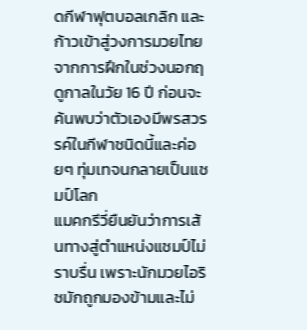ดกีฬาฟุตบอลเกลิก และก้าวเข้าสู่วงการมวยไทยจากการฝึกในช่วงนอกฤดูกาลในวัย 16 ปี ก่อนจะค้นพบว่าตัวเองมีพรสวรรค์ในกีฬาชนิดนี้และค่อยๆ ทุ่มเทจนกลายเป็นแชมป์โลก
แมคกรีวี่ยืนยันว่าการเส้นทางสู่ตำแหน่งแชมป์ไม่ราบรื่น เพราะนักมวยไอริชมักถูกมองข้ามและไม่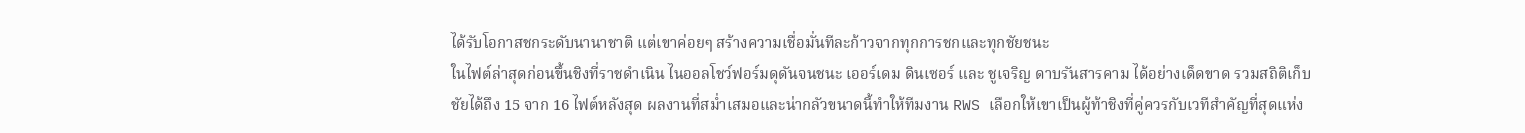ได้รับโอกาสชกระดับนานาชาติ แต่เขาค่อยๆ สร้างความเชื่อมั่นทีละก้าวจากทุกการชกและทุกชัยชนะ
ในไฟต์ล่าสุดก่อนขึ้นชิงที่ราชดำเนิน ไนออลโชว์ฟอร์มดุดันจนชนะ เออร์เดม ดินเซอร์ และ ชูเจริญ ดาบรันสารคาม ได้อย่างเด็ดขาด รวมสถิติเก็บชัยได้ถึง 15 จาก 16 ไฟต์หลังสุด ผลงานที่สม่ำเสมอและน่ากลัวขนาดนี้ทำให้ทีมงาน RWS เลือกให้เขาเป็นผู้ท้าชิงที่คู่ควรกับเวทีสำคัญที่สุดแห่ง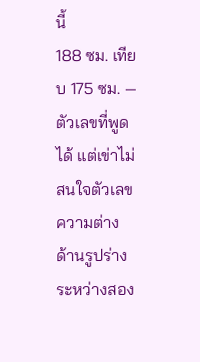นี้
188 ซม. เทียบ 175 ซม. — ตัวเลขที่พูดได้ แต่เข่าไม่สนใจตัวเลข
ความต่างด้านรูปร่างระหว่างสอง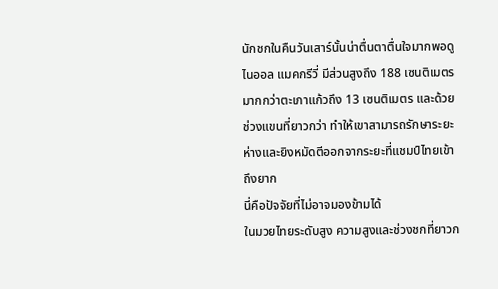นักชกในคืนวันเสาร์นั้นน่าตื่นตาตื่นใจมากพอดู ไนออล แมคกรีวี่ มีส่วนสูงถึง 188 เซนติเมตร มากกว่าตะเภาแก้วถึง 13 เซนติเมตร และด้วยช่วงแขนที่ยาวกว่า ทำให้เขาสามารถรักษาระยะห่างและยิงหมัดตีออกจากระยะที่แชมป์ไทยเข้าถึงยาก
นี่คือปัจจัยที่ไม่อาจมองข้ามได้
ในมวยไทยระดับสูง ความสูงและช่วงชกที่ยาวก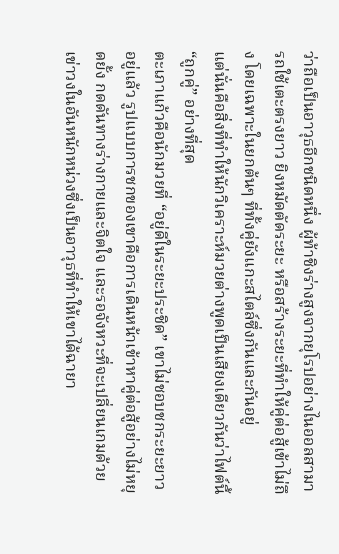ว่าถือเป็นอาวุธอีกชนิดหนึ่ง ผู้ท้าชิงร่างสูงจากยุโรปอย่างไนออลสามารถใช้เตะตรงยาว ยิงหมัดตัดระยะ หรือสร้างระยะที่ทำให้คู่ต่อสู้เข้าไม่ถึง โดยเฉพาะในยกต้นๆ ที่ทั้งคู่ยังแกะสไตล์ซึ่งกันและกันอยู่
แต่นั่นคือสิ่งที่ทำให้นักวิเคราะห์มวยต่างพูดเป็นเสียงเดียวกันว่าไฟต์นี้ “ถูกคู่” อย่างที่สุด
ตะเภาแก้วคือนักมวยที่ “อยู่ดีในระยะประชิด” เขาไม่ชอบชกระยะยาวอยู่แล้ว รูปแบบการชกของเขาคือการเดินหน้าเข้าหาคู่ต่อสู้อย่างไม่หยุดยั้ง กดดันทางร่างกายและจิตใจ และรอจังหวะที่จะเปลี่ยนเกมด้วยเข่าวงในอันหนักหน่วงซึ่งเป็นอาวุธที่ทำให้เขาได้ฉายา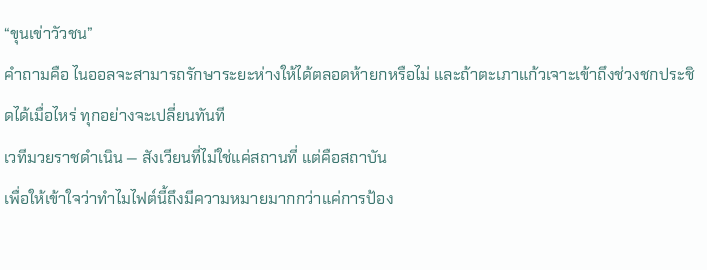“ขุนเข่าวัวชน”
คำถามคือ ไนออลจะสามารถรักษาระยะห่างให้ได้ตลอดห้ายกหรือไม่ และถ้าตะเภาแก้วเจาะเข้าถึงช่วงชกประชิดได้เมื่อไหร่ ทุกอย่างจะเปลี่ยนทันที
เวทีมวยราชดำเนิน — สังเวียนที่ไม่ใช่แค่สถานที่ แต่คือสถาบัน
เพื่อให้เข้าใจว่าทำไมไฟต์นี้ถึงมีความหมายมากกว่าแค่การป้อง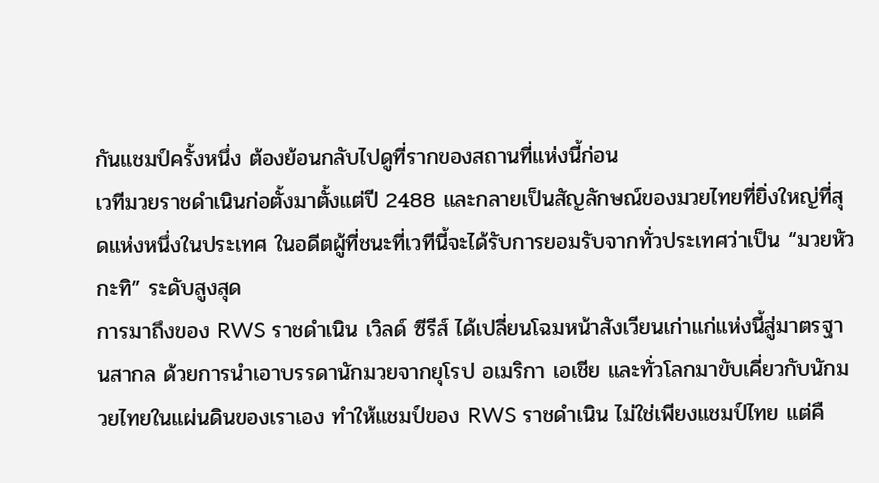กันแชมป์ครั้งหนึ่ง ต้องย้อนกลับไปดูที่รากของสถานที่แห่งนี้ก่อน
เวทีมวยราชดำเนินก่อตั้งมาตั้งแต่ปี 2488 และกลายเป็นสัญลักษณ์ของมวยไทยที่ยิ่งใหญ่ที่สุดแห่งหนึ่งในประเทศ ในอดีตผู้ที่ชนะที่เวทีนี้จะได้รับการยอมรับจากทั่วประเทศว่าเป็น “มวยหัวกะทิ” ระดับสูงสุด
การมาถึงของ RWS ราชดำเนิน เวิลด์ ซีรีส์ ได้เปลี่ยนโฉมหน้าสังเวียนเก่าแก่แห่งนี้สู่มาตรฐานสากล ด้วยการนำเอาบรรดานักมวยจากยุโรป อเมริกา เอเชีย และทั่วโลกมาขับเคี่ยวกับนักมวยไทยในแผ่นดินของเราเอง ทำให้แชมป์ของ RWS ราชดำเนิน ไม่ใช่เพียงแชมป์ไทย แต่คื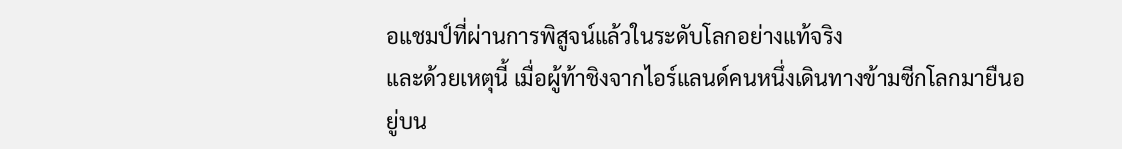อแชมป์ที่ผ่านการพิสูจน์แล้วในระดับโลกอย่างแท้จริง
และด้วยเหตุนี้ เมื่อผู้ท้าชิงจากไอร์แลนด์คนหนึ่งเดินทางข้ามซีกโลกมายืนอยู่บน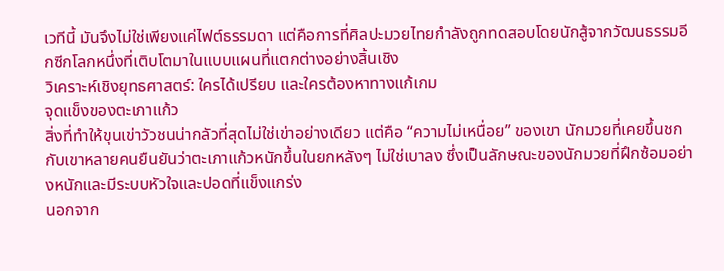เวทีนี้ มันจึงไม่ใช่เพียงแค่ไฟต์ธรรมดา แต่คือการที่ศิลปะมวยไทยกำลังถูกทดสอบโดยนักสู้จากวัฒนธรรมอีกซีกโลกหนึ่งที่เติบโตมาในแบบแผนที่แตกต่างอย่างสิ้นเชิง
วิเคราะห์เชิงยุทธศาสตร์: ใครได้เปรียบ และใครต้องหาทางแก้เกม
จุดแข็งของตะเภาแก้ว
สิ่งที่ทำให้ขุนเข่าวัวชนน่ากลัวที่สุดไม่ใช่เข่าอย่างเดียว แต่คือ “ความไม่เหนื่อย” ของเขา นักมวยที่เคยขึ้นชกกับเขาหลายคนยืนยันว่าตะเภาแก้วหนักขึ้นในยกหลังๆ ไม่ใช่เบาลง ซึ่งเป็นลักษณะของนักมวยที่ฝึกซ้อมอย่างหนักและมีระบบหัวใจและปอดที่แข็งแกร่ง
นอกจาก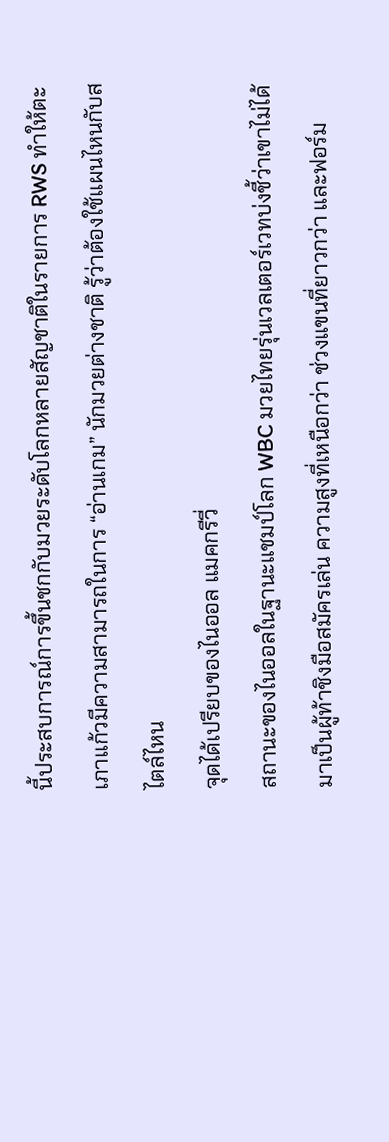นี้ประสบการณ์การขึ้นชกกับมวยระดับโลกหลายสัญชาติในรายการ RWS ทำให้ตะเภาแก้วมีความสามารถในการ “อ่านเกม” นักมวยต่างชาติ รู้ว่าต้องใช้แผนไหนกับสไตล์ไหน
จุดได้เปรียบของไนออล แมคกรีวี่
สถานะของไนออลในฐานะแชมป์โลก WBC มวยไทยรุ่นเวลเตอร์เวทบ่งชี้ว่าเขาไม่ได้มาเป็นผู้ท้าชิงมือสมัครเล่น ความสูงที่เหนือกว่า ช่วงแขนที่ยาวกว่า และฟอร์ม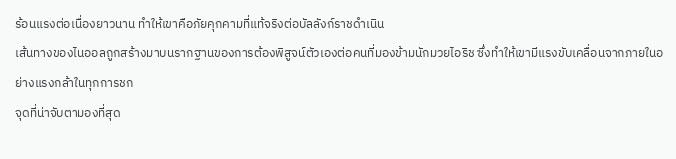ร้อนแรงต่อเนื่องยาวนาน ทำให้เขาคือภัยคุกคามที่แท้จริงต่อบัลลังก์ราชดำเนิน
เส้นทางของไนออลถูกสร้างมาบนรากฐานของการต้องพิสูจน์ตัวเองต่อคนที่มองข้ามนักมวยไอริช ซึ่งทำให้เขามีแรงขับเคลื่อนจากภายในอย่างแรงกล้าในทุกการชก
จุดที่น่าจับตามองที่สุด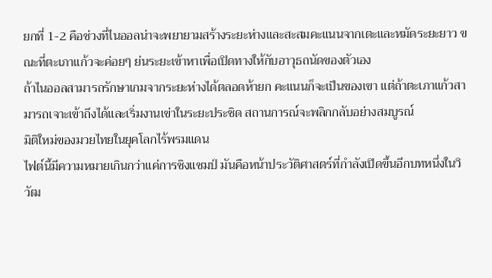ยกที่ 1-2 คือช่วงที่ไนออลน่าจะพยายามสร้างระยะห่างและสะสมคะแนนจากเตะและหมัดระยะยาว ขณะที่ตะเภาแก้วจะค่อยๆ ย่นระยะเข้าหาเพื่อเปิดทางให้กับอาวุธถนัดของตัวเอง
ถ้าไนออลสามารถรักษาเกมจากระยะห่างได้ตลอดห้ายก คะแนนก็จะเป็นของเขา แต่ถ้าตะเภาแก้วสามารถเจาะเข้าถึงได้และเริ่มงานเข่าในระยะประชิด สถานการณ์จะพลิกกลับอย่างสมบูรณ์
มิติใหม่ของมวยไทยในยุคโลกไร้พรมแดน
ไฟต์นี้มีความหมายเกินกว่าแค่การชิงแชมป์ มันคือหน้าประวัติศาสตร์ที่กำลังเปิดขึ้นอีกบทหนึ่งในวิวัฒ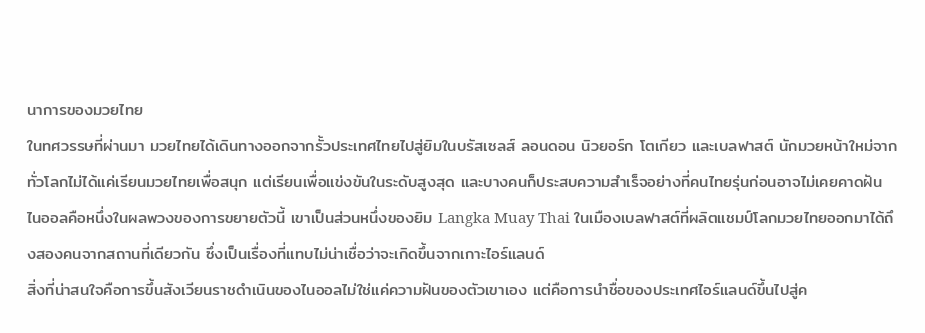นาการของมวยไทย
ในทศวรรษที่ผ่านมา มวยไทยได้เดินทางออกจากรั้วประเทศไทยไปสู่ยิมในบรัสเซลส์ ลอนดอน นิวยอร์ก โตเกียว และเบลฟาสต์ นักมวยหน้าใหม่จากทั่วโลกไม่ได้แค่เรียนมวยไทยเพื่อสนุก แต่เรียนเพื่อแข่งขันในระดับสูงสุด และบางคนก็ประสบความสำเร็จอย่างที่คนไทยรุ่นก่อนอาจไม่เคยคาดฝัน
ไนออลคือหนึ่งในผลพวงของการขยายตัวนี้ เขาเป็นส่วนหนึ่งของยิม Langka Muay Thai ในเมืองเบลฟาสต์ที่ผลิตแชมป์โลกมวยไทยออกมาได้ถึงสองคนจากสถานที่เดียวกัน ซึ่งเป็นเรื่องที่แทบไม่น่าเชื่อว่าจะเกิดขึ้นจากเกาะไอร์แลนด์
สิ่งที่น่าสนใจคือการขึ้นสังเวียนราชดำเนินของไนออลไม่ใช่แค่ความฝันของตัวเขาเอง แต่คือการนำชื่อของประเทศไอร์แลนด์ขึ้นไปสู่ค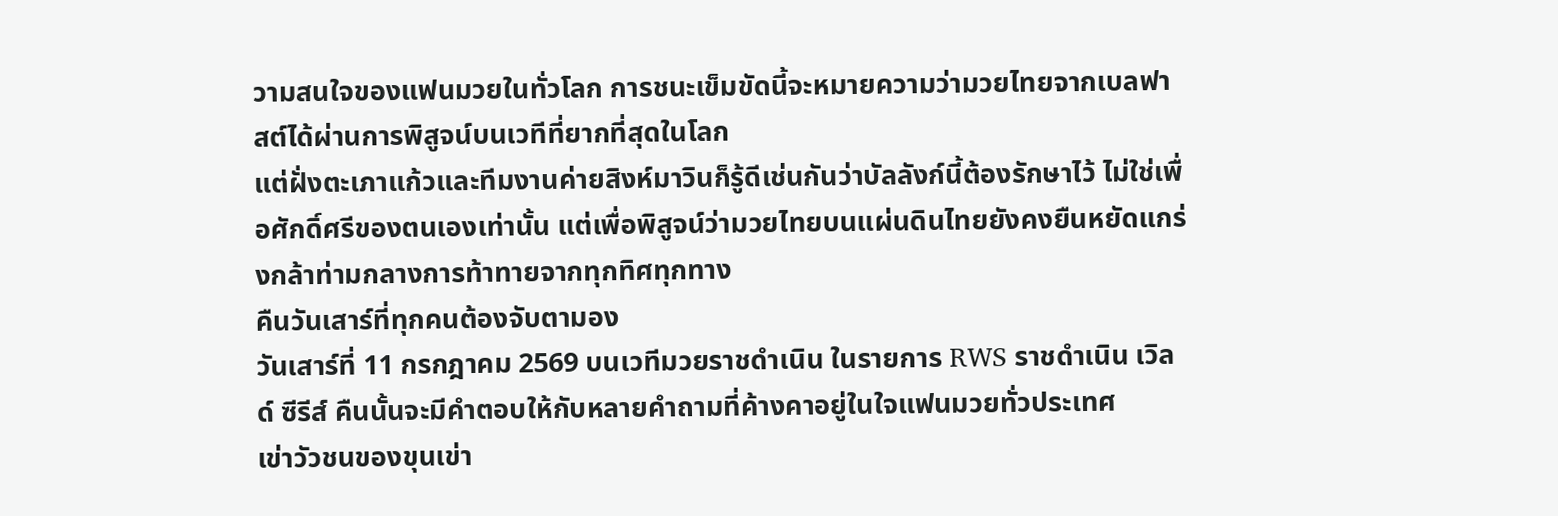วามสนใจของแฟนมวยในทั่วโลก การชนะเข็มขัดนี้จะหมายความว่ามวยไทยจากเบลฟาสต์ได้ผ่านการพิสูจน์บนเวทีที่ยากที่สุดในโลก
แต่ฝั่งตะเภาแก้วและทีมงานค่ายสิงห์มาวินก็รู้ดีเช่นกันว่าบัลลังก์นี้ต้องรักษาไว้ ไม่ใช่เพื่อศักดิ์ศรีของตนเองเท่านั้น แต่เพื่อพิสูจน์ว่ามวยไทยบนแผ่นดินไทยยังคงยืนหยัดแกร่งกล้าท่ามกลางการท้าทายจากทุกทิศทุกทาง
คืนวันเสาร์ที่ทุกคนต้องจับตามอง
วันเสาร์ที่ 11 กรกฎาคม 2569 บนเวทีมวยราชดำเนิน ในรายการ RWS ราชดำเนิน เวิลด์ ซีรีส์ คืนนั้นจะมีคำตอบให้กับหลายคำถามที่ค้างคาอยู่ในใจแฟนมวยทั่วประเทศ
เข่าวัวชนของขุนเข่า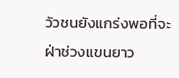วัวชนยังแกร่งพอที่จะฝ่าช่วงแขนยาว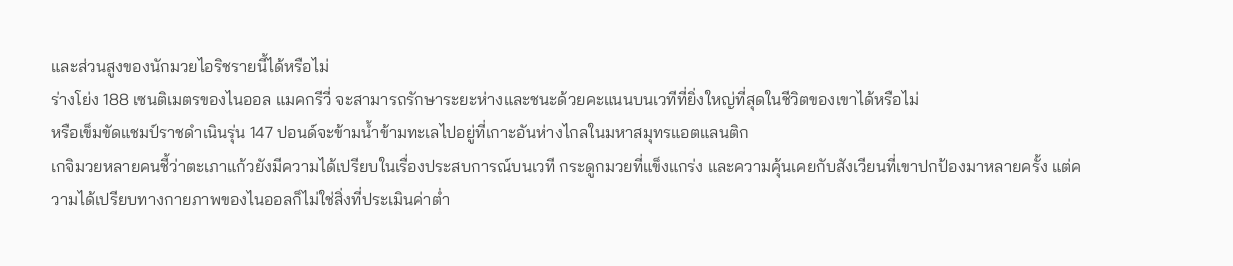และส่วนสูงของนักมวยไอริชรายนี้ได้หรือไม่
ร่างโย่ง 188 เซนติเมตรของไนออล แมคกรีวี่ จะสามารถรักษาระยะห่างและชนะด้วยคะแนนบนเวทีที่ยิ่งใหญ่ที่สุดในชีวิตของเขาได้หรือไม่
หรือเข็มขัดแชมป์ราชดำเนินรุ่น 147 ปอนด์จะข้ามน้ำข้ามทะเลไปอยู่ที่เกาะอันห่างไกลในมหาสมุทรแอตแลนติก
เกจิมวยหลายคนชี้ว่าตะเภาแก้วยังมีความได้เปรียบในเรื่องประสบการณ์บนเวที กระดูกมวยที่แข็งแกร่ง และความคุ้นเคยกับสังเวียนที่เขาปกป้องมาหลายครั้ง แต่ความได้เปรียบทางกายภาพของไนออลก็ไม่ใช่สิ่งที่ประเมินค่าต่ำ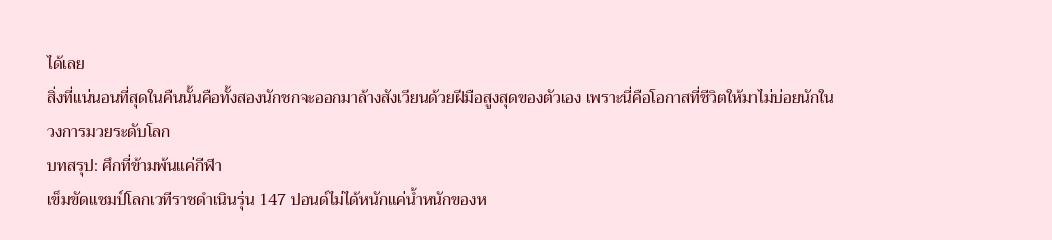ได้เลย
สิ่งที่แน่นอนที่สุดในคืนนั้นคือทั้งสองนักชกจะออกมาล้างสังเวียนด้วยฝีมือสูงสุดของตัวเอง เพราะนี่คือโอกาสที่ชีวิตให้มาไม่บ่อยนักในวงการมวยระดับโลก
บทสรุป: ศึกที่ข้ามพ้นแค่กีฬา
เข็มขัดแชมป์โลกเวทีราชดำเนินรุ่น 147 ปอนด์ไม่ได้หนักแค่น้ำหนักของห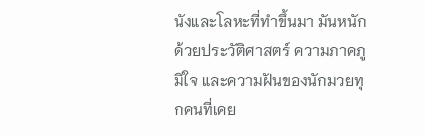นังและโลหะที่ทำขึ้นมา มันหนักด้วยประวัติศาสตร์ ความภาคภูมิใจ และความฝันของนักมวยทุกคนที่เคย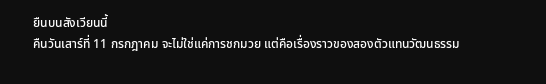ยืนบนสังเวียนนี้
คืนวันเสาร์ที่ 11 กรกฎาคม จะไม่ใช่แค่การชกมวย แต่คือเรื่องราวของสองตัวแทนวัฒนธรรม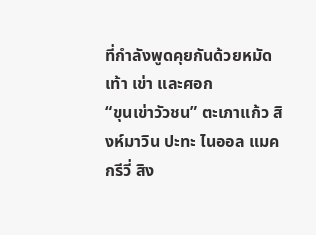ที่กำลังพูดคุยกันด้วยหมัด เท้า เข่า และศอก
“ขุนเข่าวัวชน” ตะเภาแก้ว สิงห์มาวิน ปะทะ ไนออล แมคกรีวี่ สิง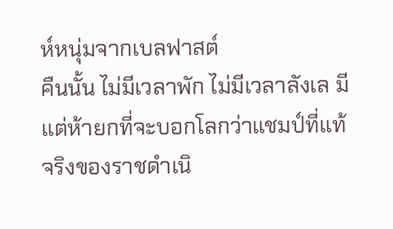ห์หนุ่มจากเบลฟาสต์
คืนนั้น ไม่มีเวลาพัก ไม่มีเวลาลังเล มีแต่ห้ายกที่จะบอกโลกว่าแชมป์ที่แท้จริงของราชดำเนิ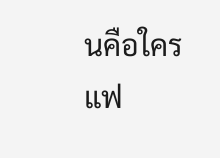นคือใคร
แฟ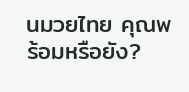นมวยไทย คุณพร้อมหรือยัง?